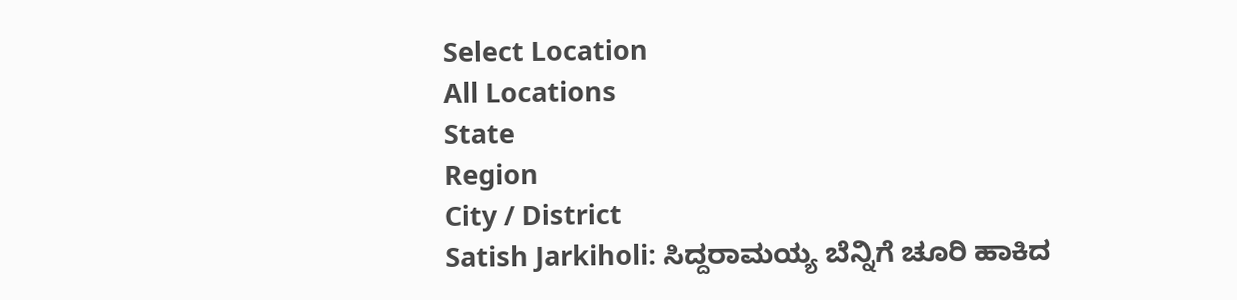Select Location
All Locations
State
Region
City / District
Satish Jarkiholi: ಸಿದ್ದರಾಮಯ್ಯ ಬೆನ್ನಿಗೆ ಚೂರಿ ಹಾಕಿದ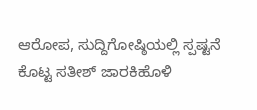ಆರೋಪ, ಸುದ್ದಿಗೋಷ್ಠಿಯಲ್ಲಿ ಸ್ಪಷ್ಟನೆ ಕೊಟ್ಟ ಸತೀಶ್ ಜಾರಕಿಹೊಳಿ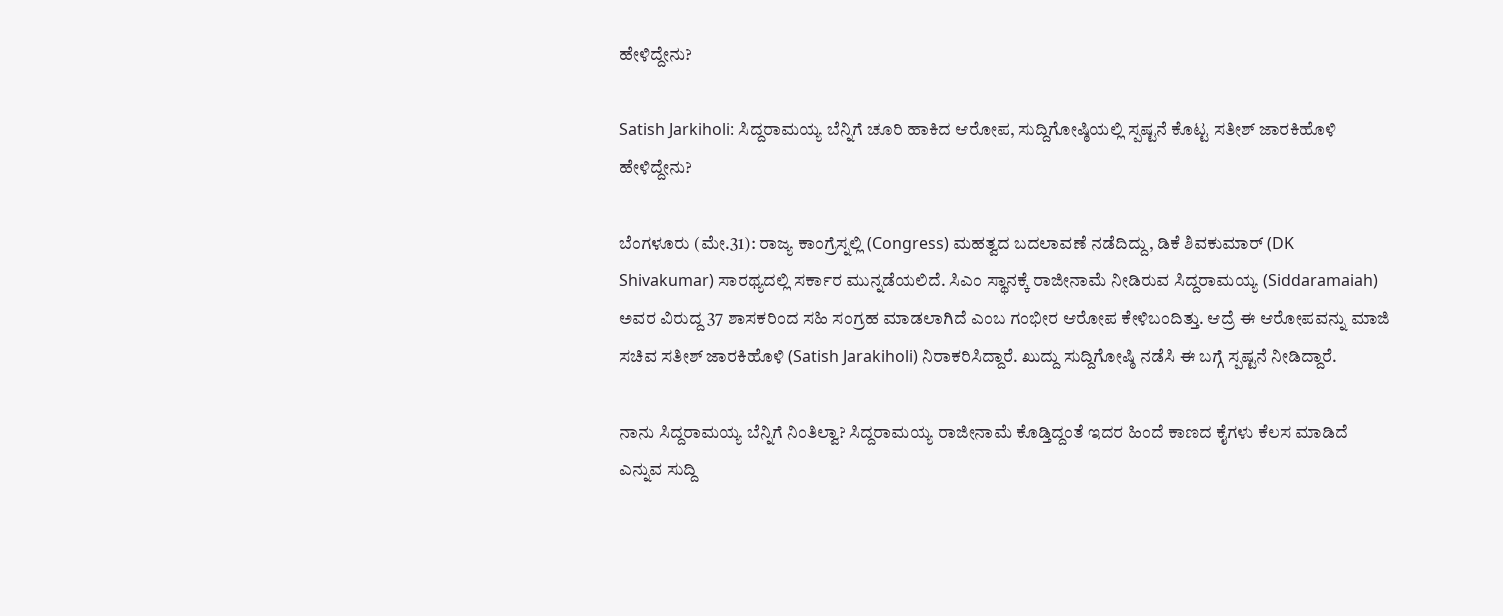ಹೇಳಿದ್ದೇನು?

Satish Jarkiholi: ಸಿದ್ದರಾಮಯ್ಯ ಬೆನ್ನಿಗೆ ಚೂರಿ ಹಾಕಿದ ಆರೋಪ, ಸುದ್ದಿಗೋಷ್ಠಿಯಲ್ಲಿ ಸ್ಪಷ್ಟನೆ ಕೊಟ್ಟ ಸತೀಶ್ ಜಾರಕಿಹೊಳಿ ಹೇಳಿದ್ದೇನು?

ಬೆಂಗಳೂರು (ಮೇ.31): ರಾಜ್ಯ ಕಾಂಗ್ರೆಸ್ನಲ್ಲಿ (Congress) ಮಹತ್ವದ ಬದಲಾವಣೆ ನಡೆದಿದ್ದು, ಡಿಕೆ ಶಿವಕುಮಾರ್ (DK Shivakumar) ಸಾರಥ್ಯದಲ್ಲಿ ಸರ್ಕಾರ ಮುನ್ನಡೆಯಲಿದೆ. ಸಿಎಂ ಸ್ಥಾನಕ್ಕೆ ರಾಜೀನಾಮೆ ನೀಡಿರುವ ಸಿದ್ದರಾಮಯ್ಯ (Siddaramaiah) ಅವರ ವಿರುದ್ದ 37 ಶಾಸಕರಿಂದ ಸಹಿ ಸಂಗ್ರಹ ಮಾಡಲಾಗಿದೆ ಎಂಬ ಗಂಭೀರ ಆರೋಪ ಕೇಳಿಬಂದಿತ್ತು. ಆದ್ರೆ ಈ ಆರೋಪವನ್ನು ಮಾಜಿ ಸಚಿವ ಸತೀಶ್ ಜಾರಕಿಹೊಳಿ (Satish Jarakiholi) ನಿರಾಕರಿಸಿದ್ದಾರೆ. ಖುದ್ದು ಸುದ್ದಿಗೋಷ್ಠಿ ನಡೆಸಿ ಈ ಬಗ್ಗೆ ಸ್ಪಷ್ಟನೆ ನೀಡಿದ್ದಾರೆ.

ನಾನು ಸಿದ್ದರಾಮಯ್ಯ ಬೆನ್ನಿಗೆ ನಿಂತಿಲ್ವಾ? ಸಿದ್ದರಾಮಯ್ಯ ರಾಜೀನಾಮೆ ಕೊಡ್ತಿದ್ದಂತೆ ಇದರ ಹಿಂದೆ ಕಾಣದ ಕೈಗಳು ಕೆಲಸ ಮಾಡಿದೆ ಎನ್ನುವ ಸುದ್ದಿ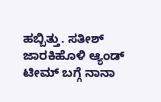ಹಬ್ಬಿತ್ತು. ಸತೀಶ್ ಜಾರಕಿಹೊಳಿ ಆ್ಯಂಡ್ ಟೀಮ್ ಬಗ್ಗೆ ನಾನಾ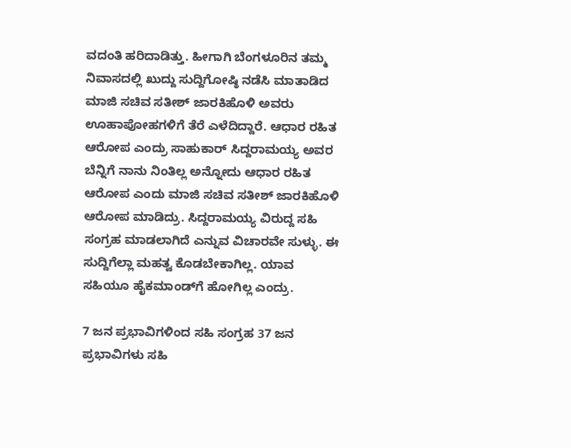ವದಂತಿ ಹರಿದಾಡಿತ್ತು. ಹೀಗಾಗಿ ಬೆಂಗಳೂರಿನ ತಮ್ಮ ನಿವಾಸದಲ್ಲಿ ಖುದ್ದು ಸುದ್ದಿಗೋಷ್ಠಿ ನಡೆಸಿ ಮಾತಾಡಿದ ಮಾಜಿ ಸಚಿವ ಸತೀಶ್ ಜಾರಕಿಹೊಳಿ ಅವರು ಊಹಾಪೋಹಗಳಿಗೆ ತೆರೆ ಎಳೆದಿದ್ದಾರೆ. ಆಧಾರ ರಹಿತ ಆರೋಪ ಎಂದ್ರು ಸಾಹುಕಾರ್ ಸಿದ್ದರಾಮಯ್ಯ ಅವರ ಬೆನ್ನಿಗೆ ನಾನು ನಿಂತಿಲ್ಲ ಅನ್ನೋದು ಆಧಾರ ರಹಿತ ಆರೋಪ ಎಂದು ಮಾಜಿ ಸಚಿವ ಸತೀಶ್ ಜಾರಕಿಹೊಳಿ ಆರೋಪ ಮಾಡಿದ್ರು. ಸಿದ್ದರಾಮಯ್ಯ ವಿರುದ್ದ ಸಹಿ ಸಂಗ್ರಹ ಮಾಡಲಾಗಿದೆ ಎನ್ನುವ ವಿಚಾರವೇ ಸುಳ್ಳು. ಈ ಸುದ್ದಿಗೆಲ್ಲಾ ಮಹತ್ವ ಕೊಡಬೇಕಾಗಿಲ್ಲ. ಯಾವ ಸಹಿಯೂ ಹೈಕಮಾಂಡ್‌ಗೆ ಹೋಗಿಲ್ಲ ಎಂದ್ರು.

7 ಜನ ಪ್ರಭಾವಿಗಳಿಂದ ಸಹಿ ಸಂಗ್ರಹ 37 ಜನ ಪ್ರಭಾವಿಗಳು ಸಹಿ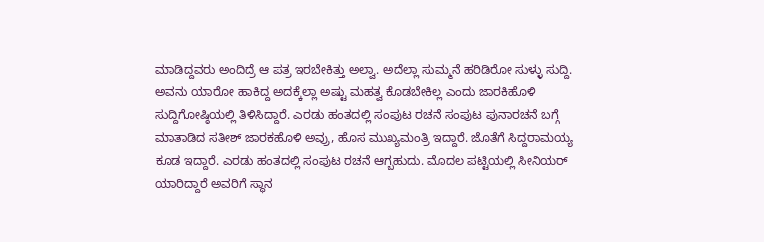ಮಾಡಿದ್ದವರು ಅಂದಿದ್ರೆ ಆ ಪತ್ರ ಇರಬೇಕಿತ್ತು ಅಲ್ವಾ. ಅದೆಲ್ಲಾ ಸುಮ್ಮನೆ ಹರಿಡಿರೋ ಸುಳ್ಳು ಸುದ್ದಿ. ಅವನು ಯಾರೋ ಹಾಕಿದ್ದ ಅದಕ್ಕೆಲ್ಲಾ ಅಷ್ಟು ಮಹತ್ವ ಕೊಡಬೇಕಿಲ್ಲ ಎಂದು ಜಾರಕಿಹೊಳಿ ಸುದ್ದಿಗೋಷ್ಠಿಯಲ್ಲಿ ತಿಳಿಸಿದ್ದಾರೆ. ಎರಡು ಹಂತದಲ್ಲಿ ಸಂಪುಟ ರಚನೆ ಸಂಪುಟ ಪುನಾರಚನೆ ಬಗ್ಗೆ ಮಾತಾಡಿದ ಸತೀಶ್ ಜಾರಕಹೊಳಿ ಅವ್ರು, ಹೊಸ ಮುಖ್ಯಮಂತ್ರಿ ಇದ್ದಾರೆ. ಜೊತೆಗೆ ಸಿದ್ದರಾಮಯ್ಯ ಕೂಡ ಇದ್ದಾರೆ. ಎರಡು‌ ಹಂತದಲ್ಲಿ ಸಂಪುಟ ರಚನೆ ಆಗ್ಬಹುದು. ಮೊದಲ ಪಟ್ಟಿಯಲ್ಲಿ ಸೀನಿಯರ್ ಯಾರಿದ್ದಾರೆ ಅವರಿಗೆ ಸ್ಥಾನ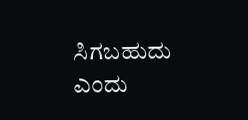ಸಿಗಬಹುದು ಎಂದು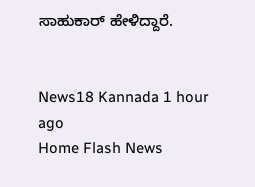ಸಾಹುಕಾರ್ ಹೇಳಿದ್ದಾರೆ.


News18 Kannada 1 hour ago
Home Flash News